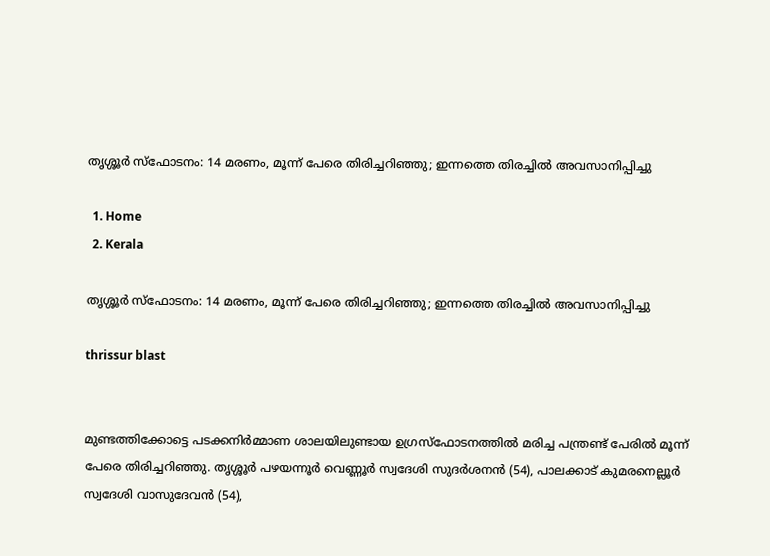തൃശ്ശൂർ സ്ഫോടനം: 14 മരണം, മൂന്ന് പേരെ തിരിച്ചറിഞ്ഞു; ഇന്നത്തെ തിരച്ചിൽ അവസാനിപ്പിച്ചു

  1. Home
  2. Kerala

തൃശ്ശൂർ സ്ഫോടനം: 14 മരണം, മൂന്ന് പേരെ തിരിച്ചറിഞ്ഞു; ഇന്നത്തെ തിരച്ചിൽ അവസാനിപ്പിച്ചു

thrissur blast


മുണ്ടത്തിക്കോട്ടെ പടക്കനിർമ്മാണ ശാലയിലുണ്ടായ ഉഗ്രസ്ഫോടനത്തിൽ മരിച്ച പന്ത്രണ്ട് പേരിൽ മൂന്ന് പേരെ തിരിച്ചറിഞ്ഞു. തൃശ്ശൂർ പഴയന്നൂർ വെണ്ണൂർ സ്വദേശി സുദർശനൻ (54), പാലക്കാട് കുമരനെല്ലൂർ സ്വദേശി വാസുദേവൻ (54),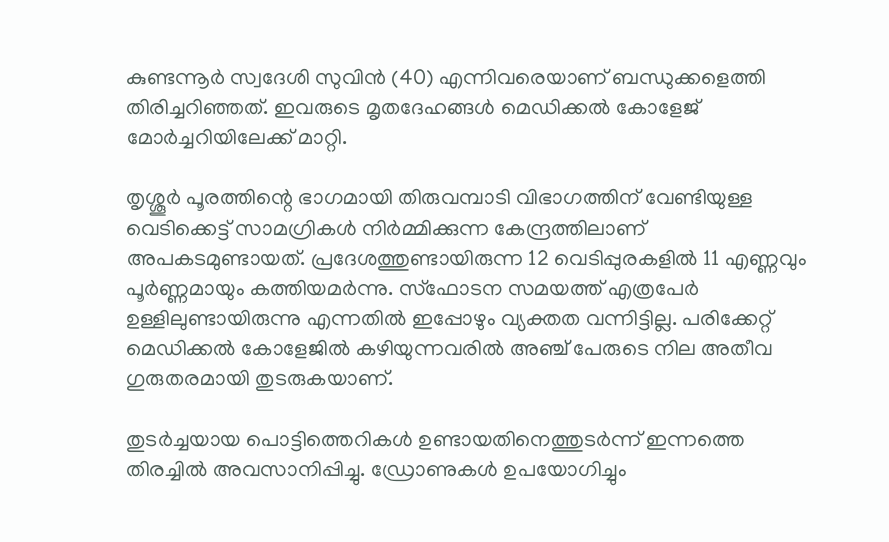കുണ്ടന്നൂർ സ്വദേശി സുവിൻ (40) എന്നിവരെയാണ് ബന്ധുക്കളെത്തി തിരിച്ചറിഞ്ഞത്. ഇവരുടെ മൃതദേഹങ്ങൾ മെഡിക്കൽ കോളേജ് മോർച്ചറിയിലേക്ക് മാറ്റി.

തൃശ്ശൂർ പൂരത്തിന്റെ ഭാഗമായി തിരുവമ്പാടി വിഭാഗത്തിന് വേണ്ടിയുള്ള വെടിക്കെട്ട് സാമഗ്രികൾ നിർമ്മിക്കുന്ന കേന്ദ്രത്തിലാണ് അപകടമുണ്ടായത്. പ്രദേശത്തുണ്ടായിരുന്ന 12 വെടിപ്പുരകളിൽ 11 എണ്ണവും പൂർണ്ണമായും കത്തിയമർന്നു. സ്ഫോടന സമയത്ത് എത്രപേർ ഉള്ളിലുണ്ടായിരുന്നു എന്നതിൽ ഇപ്പോഴും വ്യക്തത വന്നിട്ടില്ല. പരിക്കേറ്റ് മെഡിക്കൽ കോളേജിൽ കഴിയുന്നവരിൽ അഞ്ച് പേരുടെ നില അതീവ ഗുരുതരമായി തുടരുകയാണ്.

തുടർച്ചയായ പൊട്ടിത്തെറികൾ ഉണ്ടായതിനെത്തുടർന്ന് ഇന്നത്തെ തിരച്ചിൽ അവസാനിപ്പിച്ചു. ഡ്രോണുകൾ ഉപയോഗിച്ചും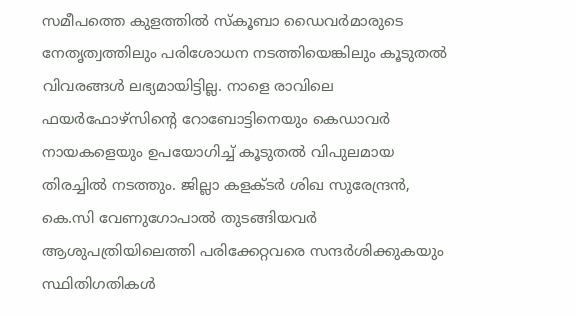സമീപത്തെ കുളത്തിൽ സ്കൂബാ ഡൈവർമാരുടെ നേതൃത്വത്തിലും പരിശോധന നടത്തിയെങ്കിലും കൂടുതൽ വിവരങ്ങൾ ലഭ്യമായിട്ടില്ല. നാളെ രാവിലെ ഫയർഫോഴ്‌സിന്റെ റോബോട്ടിനെയും കെഡാവർ നായകളെയും ഉപയോഗിച്ച് കൂടുതൽ വിപുലമായ തിരച്ചിൽ നടത്തും. ജില്ലാ കളക്ടർ ശിഖ സുരേന്ദ്രൻ, കെ.സി വേണുഗോപാൽ തുടങ്ങിയവർ ആശുപത്രിയിലെത്തി പരിക്കേറ്റവരെ സന്ദർശിക്കുകയും സ്ഥിതിഗതികൾ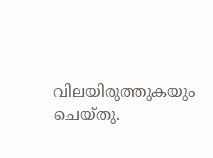വിലയിരുത്തുകയും ചെയ്തു.